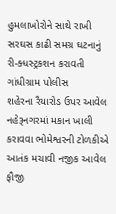હુમલાખોરોને સાથે રાખી સરઘસ કાઢી સમગ્ર ઘટનાનું રી-ક્ધસ્ટ્રકશન કરાવતી ગાંધીગ્રામ પોલીસ
શહેરના રૈયારોડ ઉપર આવેલ નહેરૂનગરમાં મકાન ખાલી કરાવવા ભોમેશ્વરની ટોળકીએ આતંક મચાવી નજીક આવેલ ફૌજી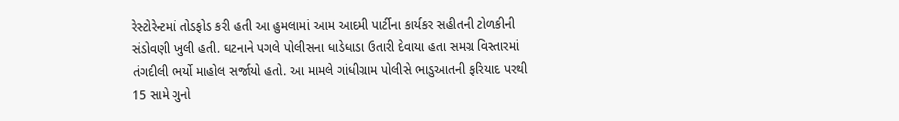રેસ્ટોરેન્ટમાં તોડફોડ કરી હતી આ હુમલામાં આમ આદમી પાર્ટીના કાર્યકર સહીતની ટોળકીની સંડોવણી ખુલી હતી. ઘટનાને પગલે પોલીસના ધાડેધાડા ઉતારી દેવાયા હતા સમગ્ર વિસ્તારમાં તંગદીલી ભર્યો માહોલ સર્જાયો હતો. આ મામલે ગાંધીગ્રામ પોલીસે ભાડુઆતની ફરિયાદ પરથી 15 સામે ગુનો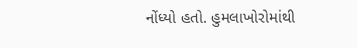નોંધ્યો હતો. હુમલાખોરોમાંથી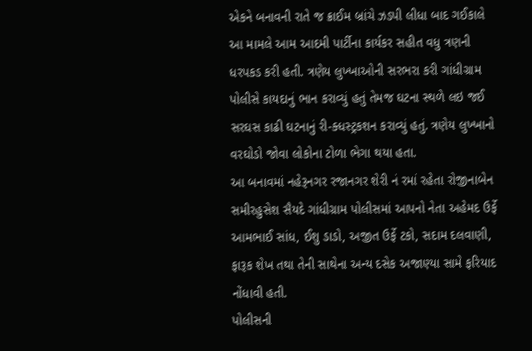એકને બનાવની રાતે જ ક્રાઈમ બ્રાંચે ઝડપી લીધા બાદ ગઈકાલે આ મામલે આમ આદમી પાર્ટીના કાર્યકર સહીત વધુ ત્રણની ધરપકડ કરી હતી. ત્રણેય લુખ્ખાઓની સરભરા કરી ગાંધીગ્રામ પોલીસે કાયદાનું ભાન કરાવ્યું હતું તેમજ ઘટના સ્થળે લઇ જઈ સરઘસ કાઢી ઘટનાનું રી-ક્ધસ્ટ્રકશન કરાવ્યું હતું. ત્રણેય લુખ્ખાનો વરઘોડો જોવા લોકોના ટોળા ભેગા થયા હતા.
આ બનાવમાં નહેરૂનગર રજાનગર શેરી નં રમાં રહેતા રોજીનાબેન સમીરહુસેશ સૈયદે ગાંધીગ્રામ પોલીસમાં આપનો નેતા અહેમદ ઉર્ફે આમભાઈ સાંધ, ઈશુ ડાડો, અજીત ઉર્ફે ટકો, સદામ દલવાણી, ફારૂક શેખ તથા તેની સાથેના અન્ય દસેક અજાણ્યા સામે ફરિયાદ નોંધાવી હતી.
પોલીસની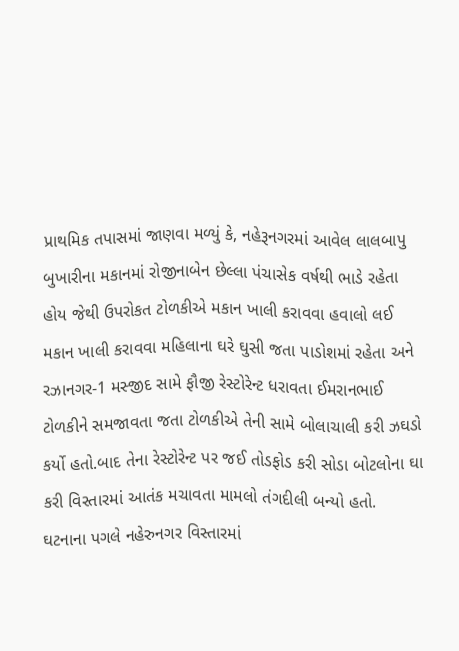પ્રાથમિક તપાસમાં જાણવા મળ્યું કે, નહેરૂનગરમાં આવેલ લાલબાપુ બુખારીના મકાનમાં રોજીનાબેન છેલ્લા પંચાસેક વર્ષથી ભાડે રહેતા હોય જેથી ઉપરોકત ટોળકીએ મકાન ખાલી કરાવવા હવાલો લઈ મકાન ખાલી કરાવવા મહિલાના ઘરે ઘુસી જતા પાડોશમાં રહેતા અને રઝાનગર-1 મસ્જીદ સામે ફૌજી રેસ્ટોરેન્ટ ધરાવતા ઈમરાનભાઈ ટોળકીને સમજાવતા જતા ટોળકીએ તેની સામે બોલાચાલી કરી ઝઘડો કર્યો હતો.બાદ તેના રેસ્ટોરેન્ટ પર જઈ તોડફોડ કરી સોડા બોટલોના ઘા કરી વિસ્તારમાં આતંક મચાવતા મામલો તંગદીલી બન્યો હતો.
ઘટનાના પગલે નહેરુનગર વિસ્તારમાં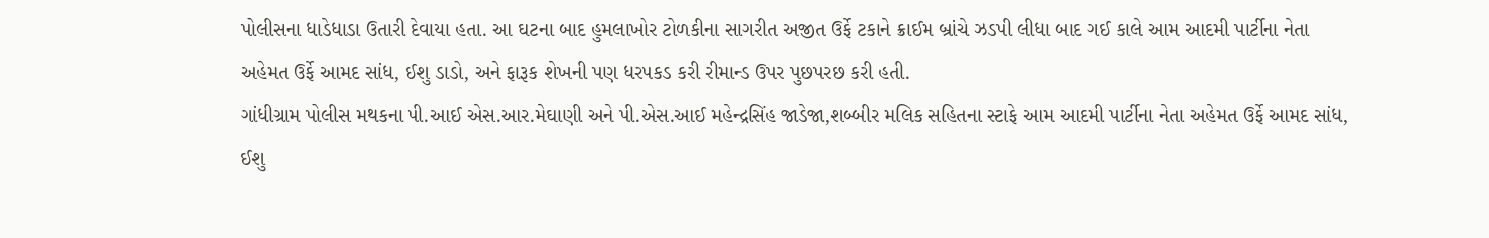પોલીસના ધાડેધાડા ઉતારી દેવાયા હતા. આ ઘટના બાદ હુમલાખોર ટોળકીના સાગરીત અજીત ઉર્ફે ટકાને ક્રાઈમ બ્રાંચે ઝડપી લીધા બાદ ગઈ કાલે આમ આદમી પાર્ટીના નેતા અહેમત ઉર્ફે આમદ સાંધ, ઈશુ ડાડો, અને ફારૂક શેખની પણ ધરપકડ કરી રીમાન્ડ ઉપર પુછપરછ કરી હતી.
ગાંધીગ્રામ પોલીસ મથકના પી.આઈ એસ.આર.મેઘાણી અને પી.એસ.આઈ મહેન્દ્રસિંહ જાડેજા,શબ્બીર મલિક સહિતના સ્ટાફે આમ આદમી પાર્ટીના નેતા અહેમત ઉર્ફે આમદ સાંધ, ઈશુ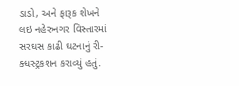ડાડો, અને ફારૂક શેખને લઇ નહેરુનગર વિસ્તારમાં સરઘસ કાઢી ઘટનાનું રી-ક્ધસ્ટ્રકશન કરાવ્યું હતું.